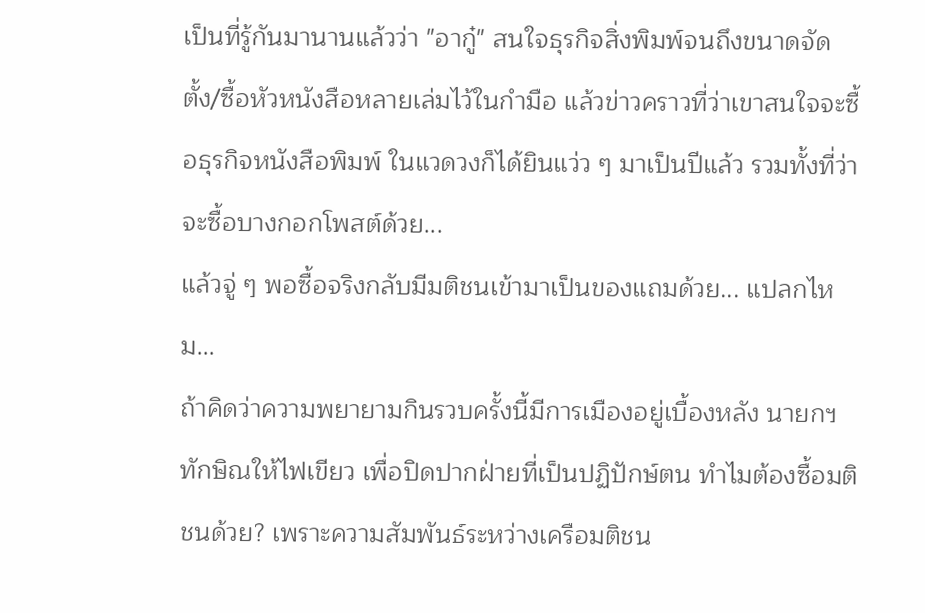เป็นที่รู้กันมานานแล้วว่า "อากู๋" สนใจธุรกิจสิ่งพิมพ์จนถึงขนาดจัดตั้ง/ซื้อหัวหนังสือหลายเล่มไว้ในกำมือ แล้วข่าวคราวที่ว่าเขาสนใจจะซื้อธุรกิจหนังสือพิมพ์ ในแวดวงก็ได้ยินแว่ว ๆ มาเป็นปีแล้ว รวมทั้งที่ว่าจะซื้อบางกอกโพสต์ด้วย...
แล้วจู่ ๆ พอซื้อจริงกลับมีมติชนเข้ามาเป็นของแถมด้วย... แปลกไหม...
ถ้าคิดว่าความพยายามกินรวบครั้งนี้มีการเมืองอยู่เบื้องหลัง นายกฯ ทักษิณให้ไฟเขียว เพื่อปิดปากฝ่ายที่เป็นปฏิปักษ์ตน ทำไมต้องซื้อมติชนด้วย? เพราะความสัมพันธ์ระหว่างเครือมติชน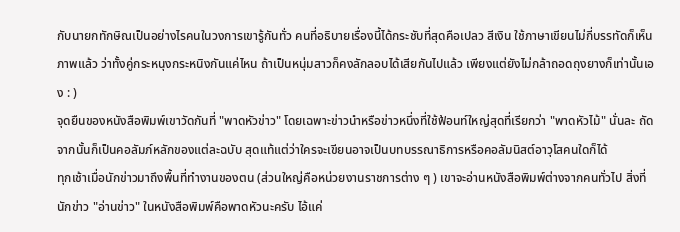กับนายกทักษิณเป็นอย่างไรคนในวงการเขารู้กันทั่ว คนที่อธิบายเรื่องนี้ได้กระชับที่สุดคือเปลว สีเงิน ใช้ภาษาเขียนไม่กี่บรรทัดก็เห็นภาพแล้ว ว่าทั้งคู่กระหนุงกระหนิงกันแค่ไหน ถ้าเป็นหนุ่มสาวก็คงลักลอบได้เสียกันไปแล้ว เพียงแต่ยังไม่กล้าถอดถุงยางก็เท่านั้นเอง : )
จุดยืนของหนังสือพิมพ์เขาวัดกันที่ "พาดหัวข่าว" โดยเฉพาะข่าวนำหรือข่าวหนึ่งที่ใช้ฟ้อนท์ใหญ่สุดที่เรียกว่า "พาดหัวไม้" นั่นละ ถัดจากนั้นก็เป็นคอลัมภ์หลักของแต่ละฉบับ สุดแท้แต่ว่าใครจะเขียนอาจเป็นบทบรรณาธิการหรือคอลัมนิสต์อาวุโสคนใดก็ได้
ทุกเช้าเมื่อนักข่าวมาถึงพื้นที่ทำงานของตน (ส่วนใหญ่คือหน่วยงานราชการต่าง ๆ ) เขาจะอ่านหนังสือพิมพ์ต่างจากคนทั่วไป สิ่งที่นักข่าว "อ่านข่าว" ในหนังสือพิมพ์คือพาดหัวนะครับ ไอ้แค่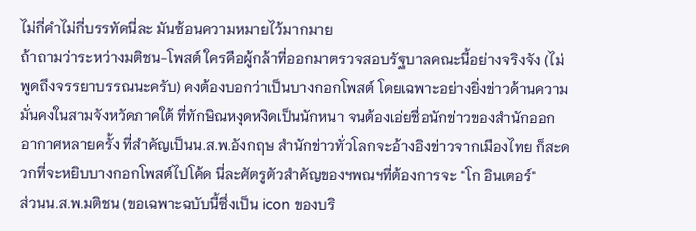ไม่กี่คำไม่กี่บรรทัดนี่ละ มันซ้อนความหมายไว้มากมาย
ถ้าถามว่าระหว่างมติชน-โพสต์ ใครคือผู้กล้าที่ออกมาตรวจสอบรัฐบาลคณะนี้อย่างจริงจัง (ไม่พูดถึงจรรยาบรรณนะครับ) คงต้องบอกว่าเป็นบางกอกโพสต์ โดยเฉพาะอย่างยิ่งข่าวด้านความมั่นคงในสามจังหวัดภาคใต้ ที่ทักษิณหงุดหงิดเป็นนักหนา จนต้องเอ่ยชื่อนักข่าวของสำนักออกอากาศหลายครั้ง ที่สำคัญเป็นน.ส.พ.อังกฤษ สำนักข่าวทั่วโลกจะอ้างอิงข่าวจากเมืองไทย ก็สะดวกที่จะหยิบบางกอกโพสต์ไปโค้ด นี่ละศัตรูตัวสำคัญของฯพณฯที่ต้องการจะ "โก อินเตอร์"
ส่วนน.ส.พ.มติชน (ขอเฉพาะฉบับนี้ซึ่งเป็น icon ของบริ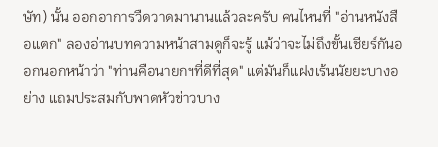ษัท) นั้น ออกอาการวืดวาดมานานแล้วละครับ คนไหนที่ "อ่านหนังสือแตก" ลองอ่านบทความหน้าสามดูก็จะรู้ แม้ว่าจะไม่ถึงขั้นเชียร์กันออกนอกหน้าว่า "ท่านคือนายกฯที่ดีที่สุด" แต่มันก็แฝงเร้นนัยยะบางอย่าง แถมประสมกับพาดหัวข่าวบาง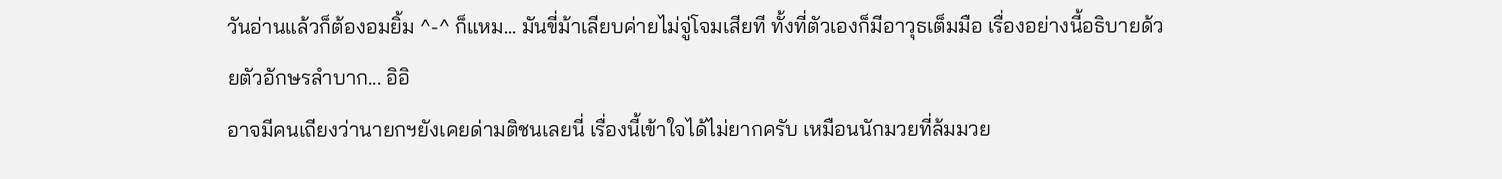วันอ่านแล้วก็ต้องอมยิ้ม ^-^ ก็แหม... มันขี่ม้าเลียบค่ายไม่จู่โจมเสียที ทั้งที่ตัวเองก็มีอาวุธเต็มมือ เรื่องอย่างนี้อธิบายด้วยตัวอักษรลำบาก... อิอิ
อาจมีคนเถียงว่านายกฯยังเคยด่ามติชนเลยนี่ เรื่องนี้เข้าใจได้ไม่ยากครับ เหมือนนักมวยที่ล้มมวย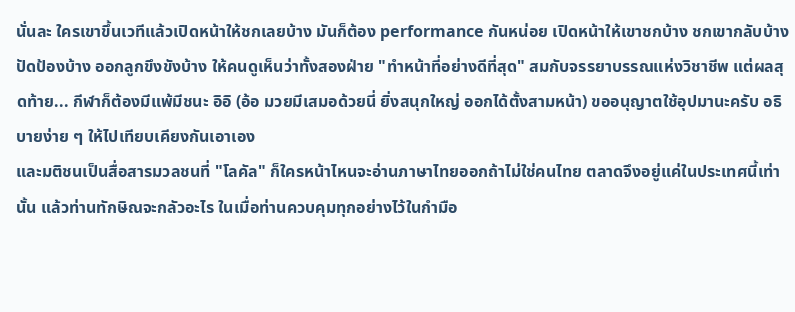นั่นละ ใครเขาขึ้นเวทีแล้วเปิดหน้าให้ชกเลยบ้าง มันก็ต้อง performance กันหน่อย เปิดหน้าให้เขาชกบ้าง ชกเขากลับบ้าง ปัดป้องบ้าง ออกลูกขึงขังบ้าง ให้คนดูเห็นว่าทั้งสองฝ่าย "ทำหน้าที่อย่างดีที่สุด" สมกับจรรยาบรรณแห่งวิชาชีพ แต่ผลสุดท้าย... กีฬาก็ต้องมีแพ้มีชนะ อิอิ (อ้อ มวยมีเสมอด้วยนี่ ยิ่งสนุกใหญ่ ออกได้ตั้งสามหน้า) ขออนุญาตใช้อุปมานะครับ อธิบายง่าย ๆ ให้ไปเทียบเคียงกันเอาเอง
และมติชนเป็นสื่อสารมวลชนที่ "โลคัล" ก็ใครหน้าไหนจะอ่านภาษาไทยออกถ้าไม่ใช่คนไทย ตลาดจึงอยู่แค่ในประเทศนี้เท่านั้น แล้วท่านทักษิณจะกลัวอะไร ในเมื่อท่านควบคุมทุกอย่างไว้ในกำมือ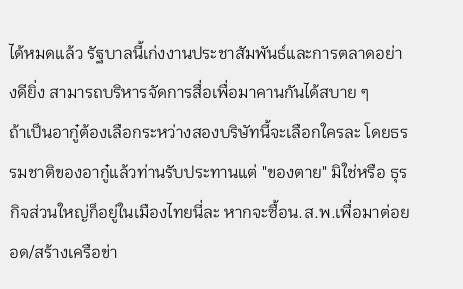ได้หมดแล้ว รัฐบาลนี้เก่งงานประชาสัมพันธ์และการตลาดอย่างดียิ่ง สามารถบริหารจัดการสื่อเพื่อมาคานกันได้สบาย ๆ
ถ้าเป็นอากู๋ต้องเลือกระหว่างสองบริษัทนี้จะเลือกใครละ โดยธรรมชาติของอากู๋แล้วท่านรับประทานแต่ "ของตาย" มิใช่หรือ ธุรกิจส่วนใหญ่ก็อยู่ในเมืองไทยนี่ละ หากจะซื้อน.ส.พ.เพื่อมาต่อยอด/สร้างเครือข่า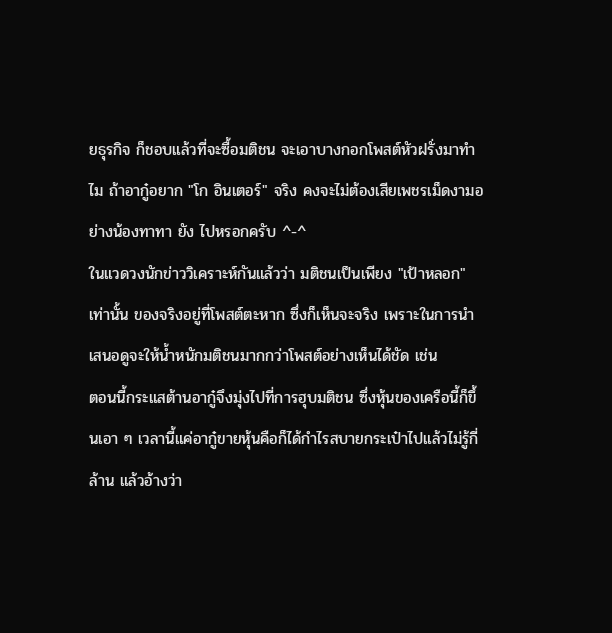ยธุรกิจ ก็ชอบแล้วที่จะซื้อมติชน จะเอาบางกอกโพสต์หัวฝรั่งมาทำไม ถ้าอากู๋อยาก "โก อินเตอร์" จริง คงจะไม่ต้องเสียเพชรเม็ดงามอย่างน้องทาทา ยัง ไปหรอกครับ ^-^
ในแวดวงนักข่าววิเคราะห์กันแล้วว่า มติชนเป็นเพียง "เป้าหลอก" เท่านั้น ของจริงอยู่ที่โพสต์ตะหาก ซึ่งก็เห็นจะจริง เพราะในการนำเสนอดูจะให้น้ำหนักมติชนมากกว่าโพสต์อย่างเห็นได้ชัด เช่น
ตอนนี้กระแสต้านอากู๋จึงมุ่งไปที่การฮุบมติชน ซึ่งหุ้นของเครือนี้ก็ขึ้นเอา ๆ เวลานี้แค่อากู๋ขายหุ้นคือก็ได้กำไรสบายกระเป๋าไปแล้วไม่รู้กี่ล้าน แล้วอ้างว่า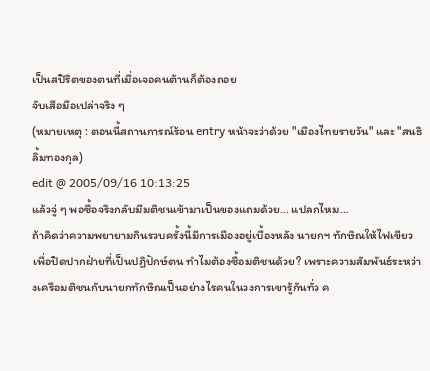เป็นสปิริตของตนที่เมื่อเจอคนต้านก็ต้องถอย
จับเสือมือเปล่าจริง ๆ
(หมายเหตุ : ตอนนี้สถานการณ์ร้อน entry หน้าจะว่าด้วย "เมืองไทยรายวัน" และ "สนธิ ลิ้มทองกุล)
edit @ 2005/09/16 10:13:25
แล้วจู่ ๆ พอซื้อจริงกลับมีมติชนเข้ามาเป็นของแถมด้วย... แปลกไหม...
ถ้าคิดว่าความพยายามกินรวบครั้งนี้มีการเมืองอยู่เบื้องหลัง นายกฯ ทักษิณให้ไฟเขียว เพื่อปิดปากฝ่ายที่เป็นปฏิปักษ์ตน ทำไมต้องซื้อมติชนด้วย? เพราะความสัมพันธ์ระหว่างเครือมติชนกับนายกทักษิณเป็นอย่างไรคนในวงการเขารู้กันทั่ว ค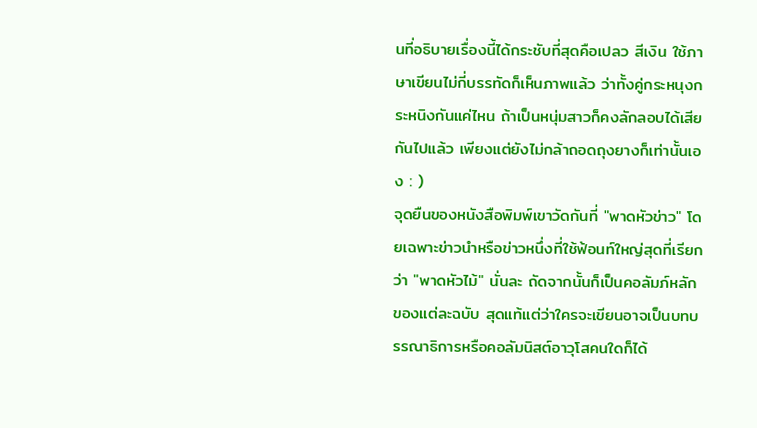นที่อธิบายเรื่องนี้ได้กระชับที่สุดคือเปลว สีเงิน ใช้ภาษาเขียนไม่กี่บรรทัดก็เห็นภาพแล้ว ว่าทั้งคู่กระหนุงกระหนิงกันแค่ไหน ถ้าเป็นหนุ่มสาวก็คงลักลอบได้เสียกันไปแล้ว เพียงแต่ยังไม่กล้าถอดถุงยางก็เท่านั้นเอง : )
จุดยืนของหนังสือพิมพ์เขาวัดกันที่ "พาดหัวข่าว" โดยเฉพาะข่าวนำหรือข่าวหนึ่งที่ใช้ฟ้อนท์ใหญ่สุดที่เรียกว่า "พาดหัวไม้" นั่นละ ถัดจากนั้นก็เป็นคอลัมภ์หลักของแต่ละฉบับ สุดแท้แต่ว่าใครจะเขียนอาจเป็นบทบรรณาธิการหรือคอลัมนิสต์อาวุโสคนใดก็ได้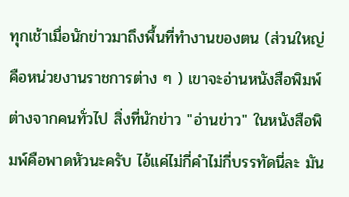ทุกเช้าเมื่อนักข่าวมาถึงพื้นที่ทำงานของตน (ส่วนใหญ่คือหน่วยงานราชการต่าง ๆ ) เขาจะอ่านหนังสือพิมพ์ต่างจากคนทั่วไป สิ่งที่นักข่าว "อ่านข่าว" ในหนังสือพิมพ์คือพาดหัวนะครับ ไอ้แค่ไม่กี่คำไม่กี่บรรทัดนี่ละ มัน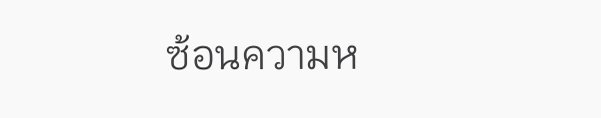ซ้อนความห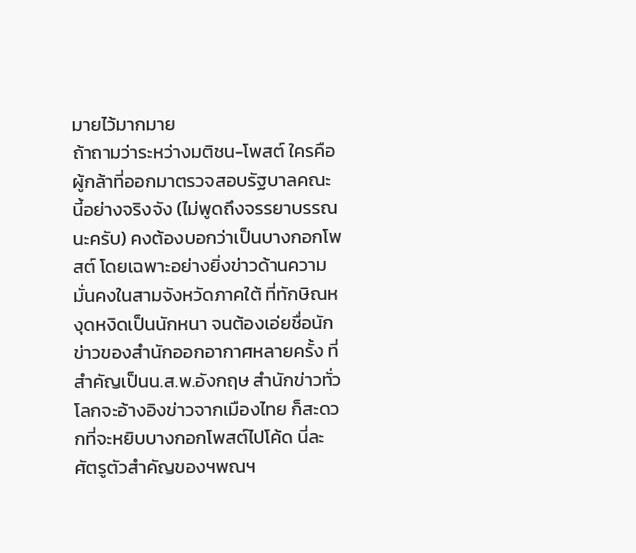มายไว้มากมาย
ถ้าถามว่าระหว่างมติชน-โพสต์ ใครคือผู้กล้าที่ออกมาตรวจสอบรัฐบาลคณะนี้อย่างจริงจัง (ไม่พูดถึงจรรยาบรรณนะครับ) คงต้องบอกว่าเป็นบางกอกโพสต์ โดยเฉพาะอย่างยิ่งข่าวด้านความมั่นคงในสามจังหวัดภาคใต้ ที่ทักษิณหงุดหงิดเป็นนักหนา จนต้องเอ่ยชื่อนักข่าวของสำนักออกอากาศหลายครั้ง ที่สำคัญเป็นน.ส.พ.อังกฤษ สำนักข่าวทั่วโลกจะอ้างอิงข่าวจากเมืองไทย ก็สะดวกที่จะหยิบบางกอกโพสต์ไปโค้ด นี่ละศัตรูตัวสำคัญของฯพณฯ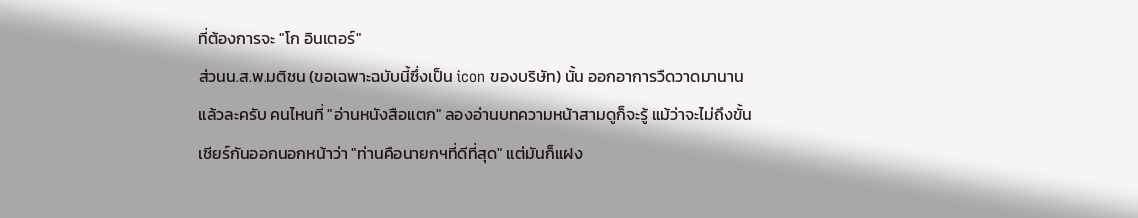ที่ต้องการจะ "โก อินเตอร์"
ส่วนน.ส.พ.มติชน (ขอเฉพาะฉบับนี้ซึ่งเป็น icon ของบริษัท) นั้น ออกอาการวืดวาดมานานแล้วละครับ คนไหนที่ "อ่านหนังสือแตก" ลองอ่านบทความหน้าสามดูก็จะรู้ แม้ว่าจะไม่ถึงขั้นเชียร์กันออกนอกหน้าว่า "ท่านคือนายกฯที่ดีที่สุด" แต่มันก็แฝง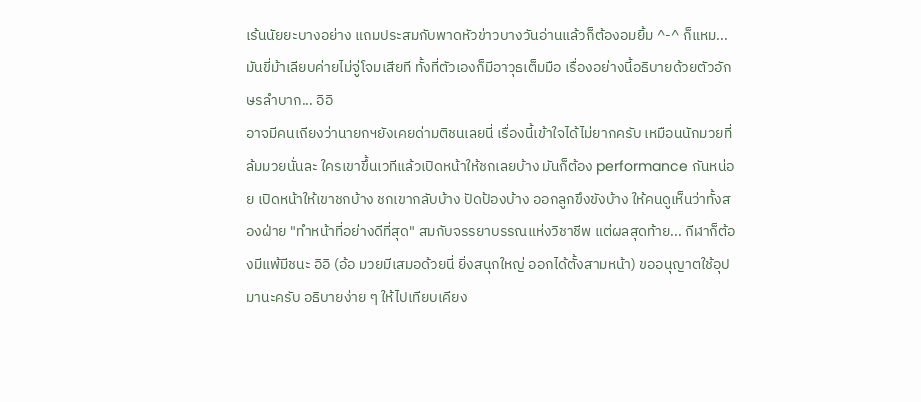เร้นนัยยะบางอย่าง แถมประสมกับพาดหัวข่าวบางวันอ่านแล้วก็ต้องอมยิ้ม ^-^ ก็แหม... มันขี่ม้าเลียบค่ายไม่จู่โจมเสียที ทั้งที่ตัวเองก็มีอาวุธเต็มมือ เรื่องอย่างนี้อธิบายด้วยตัวอักษรลำบาก... อิอิ
อาจมีคนเถียงว่านายกฯยังเคยด่ามติชนเลยนี่ เรื่องนี้เข้าใจได้ไม่ยากครับ เหมือนนักมวยที่ล้มมวยนั่นละ ใครเขาขึ้นเวทีแล้วเปิดหน้าให้ชกเลยบ้าง มันก็ต้อง performance กันหน่อย เปิดหน้าให้เขาชกบ้าง ชกเขากลับบ้าง ปัดป้องบ้าง ออกลูกขึงขังบ้าง ให้คนดูเห็นว่าทั้งสองฝ่าย "ทำหน้าที่อย่างดีที่สุด" สมกับจรรยาบรรณแห่งวิชาชีพ แต่ผลสุดท้าย... กีฬาก็ต้องมีแพ้มีชนะ อิอิ (อ้อ มวยมีเสมอด้วยนี่ ยิ่งสนุกใหญ่ ออกได้ตั้งสามหน้า) ขออนุญาตใช้อุปมานะครับ อธิบายง่าย ๆ ให้ไปเทียบเคียง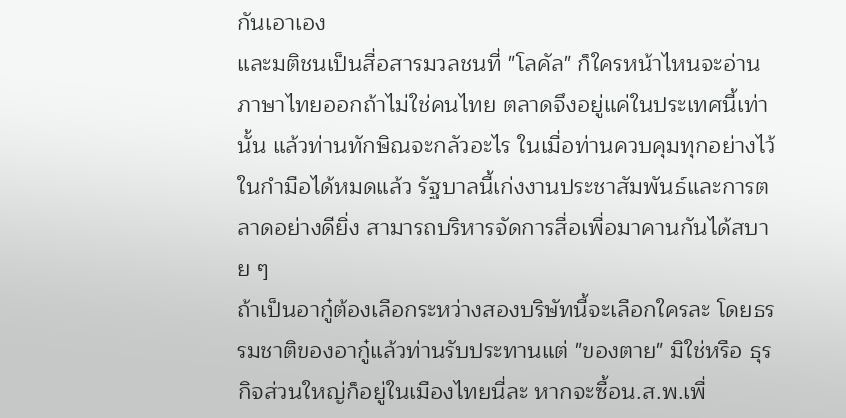กันเอาเอง
และมติชนเป็นสื่อสารมวลชนที่ "โลคัล" ก็ใครหน้าไหนจะอ่านภาษาไทยออกถ้าไม่ใช่คนไทย ตลาดจึงอยู่แค่ในประเทศนี้เท่านั้น แล้วท่านทักษิณจะกลัวอะไร ในเมื่อท่านควบคุมทุกอย่างไว้ในกำมือได้หมดแล้ว รัฐบาลนี้เก่งงานประชาสัมพันธ์และการตลาดอย่างดียิ่ง สามารถบริหารจัดการสื่อเพื่อมาคานกันได้สบาย ๆ
ถ้าเป็นอากู๋ต้องเลือกระหว่างสองบริษัทนี้จะเลือกใครละ โดยธรรมชาติของอากู๋แล้วท่านรับประทานแต่ "ของตาย" มิใช่หรือ ธุรกิจส่วนใหญ่ก็อยู่ในเมืองไทยนี่ละ หากจะซื้อน.ส.พ.เพื่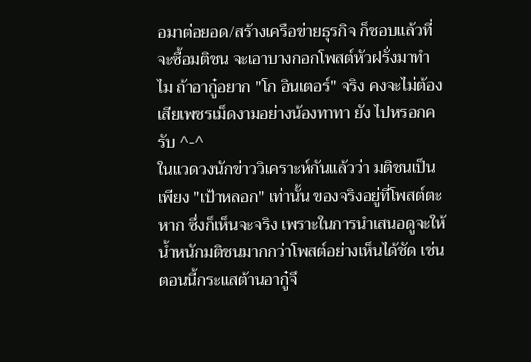อมาต่อยอด/สร้างเครือข่ายธุรกิจ ก็ชอบแล้วที่จะซื้อมติชน จะเอาบางกอกโพสต์หัวฝรั่งมาทำไม ถ้าอากู๋อยาก "โก อินเตอร์" จริง คงจะไม่ต้องเสียเพชรเม็ดงามอย่างน้องทาทา ยัง ไปหรอกครับ ^-^
ในแวดวงนักข่าววิเคราะห์กันแล้วว่า มติชนเป็นเพียง "เป้าหลอก" เท่านั้น ของจริงอยู่ที่โพสต์ตะหาก ซึ่งก็เห็นจะจริง เพราะในการนำเสนอดูจะให้น้ำหนักมติชนมากกว่าโพสต์อย่างเห็นได้ชัด เช่น
ตอนนี้กระแสต้านอากู๋จึ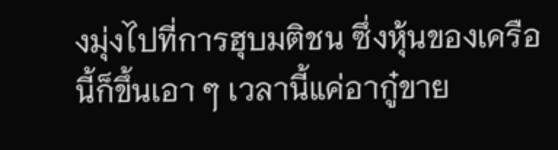งมุ่งไปที่การฮุบมติชน ซึ่งหุ้นของเครือนี้ก็ขึ้นเอา ๆ เวลานี้แค่อากู๋ขาย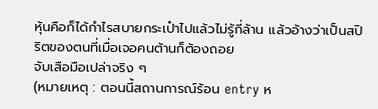หุ้นคือก็ได้กำไรสบายกระเป๋าไปแล้วไม่รู้กี่ล้าน แล้วอ้างว่าเป็นสปิริตของตนที่เมื่อเจอคนต้านก็ต้องถอย
จับเสือมือเปล่าจริง ๆ
(หมายเหตุ : ตอนนี้สถานการณ์ร้อน entry ห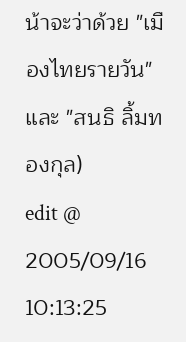น้าจะว่าด้วย "เมืองไทยรายวัน" และ "สนธิ ลิ้มทองกุล)
edit @ 2005/09/16 10:13:25